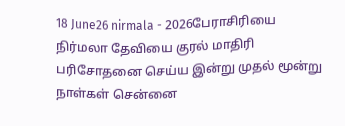18 June26 nirmala - 2026பேராசிரியை நிர்மலா தேவியை குரல் மாதிரி பரிசோதனை செய்ய இன்று முதல் மூன்று நாள்கள் சென்னை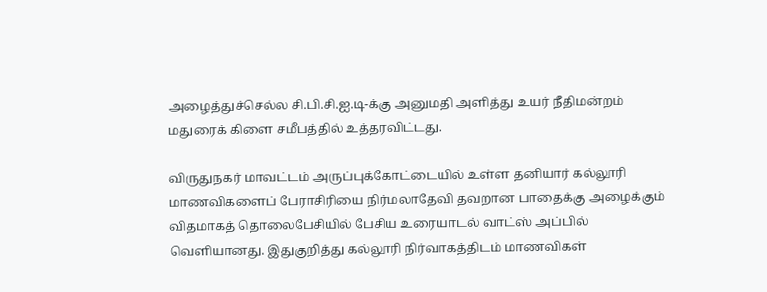அழைத்துச்செல்ல சி.பி.சி.ஐ.டி-க்கு அனுமதி அளித்து உயர் நீதிமன்றம் மதுரைக் கிளை சமீபத்தில் உத்தரவிட்டது.

விருதுநகர் மாவட்டம் அருப்புக்கோட்டையில் உள்ள தனியார் கல்லூரி மாணவிகளைப் பேராசிரியை நிர்மலாதேவி தவறான பாதைக்கு அழைக்கும் விதமாகத் தொலைபேசியில் பேசிய உரையாடல் வாட்ஸ் அப்பில் வெளியானது. இதுகுறித்து கல்லூரி நிர்வாகத்திடம் மாணவிகள்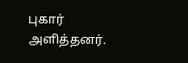புகார் அளித்தனர்.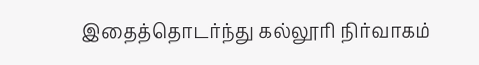இதைத்தொடர்ந்து கல்லூரி நிர்வாகம்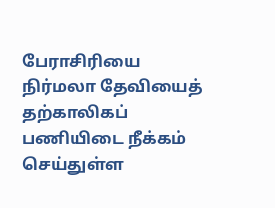பேராசிரியை நிர்மலா தேவியைத் தற்காலிகப் பணியிடை நீக்கம் செய்துள்ள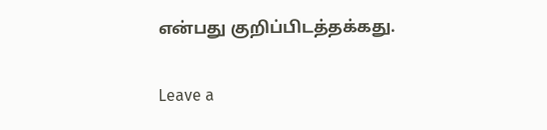என்பது குறிப்பிடத்தக்கது.

Leave a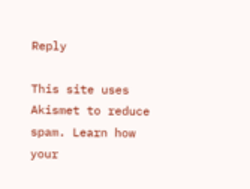Reply

This site uses Akismet to reduce spam. Learn how your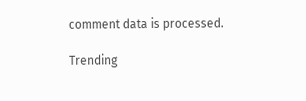comment data is processed.

Trending